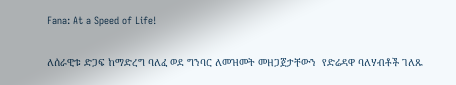Fana: At a Speed of Life!

ለሰራዊቱ ድጋፍ ከማድረግ ባለፈ ወደ ግንባር ለመዝመት መዘጋጀታቸውን  የድሬዳዋ ባለሃብቶች ገለጹ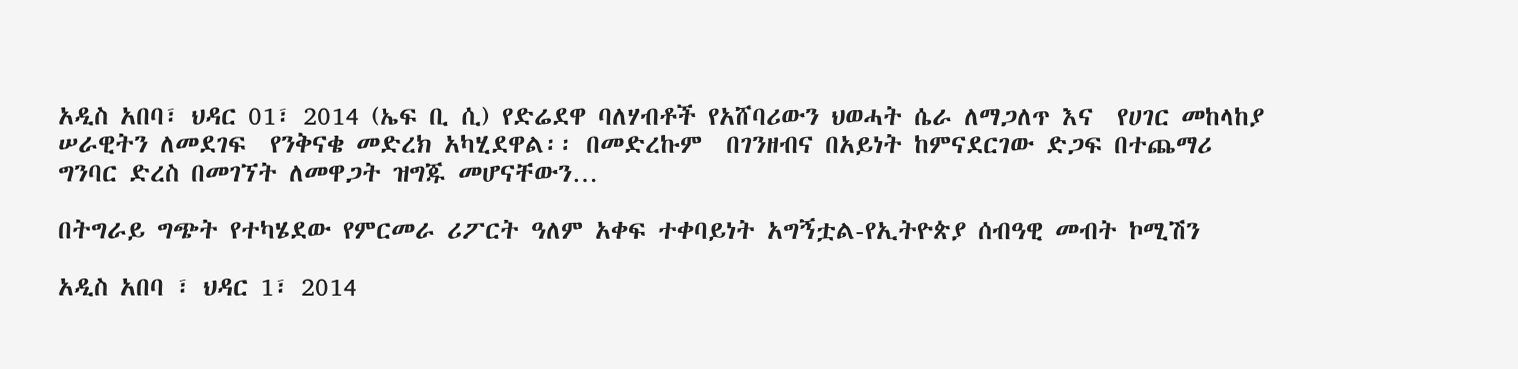አዲስ አበባ፣ ህዳር 01፣ 2014 (ኤፍ ቢ ሲ) የድሬደዋ ባለሃብቶች የአሸባሪውን ህወሓት ሴራ ለማጋለጥ እና  የሀገር መከላከያ ሠራዊትን ለመደገፍ  የንቅናቄ መድረክ አካሂደዋል፡፡ በመድረኩም  በገንዘብና በአይነት ከምናደርገው ድጋፍ በተጨማሪ ግንባር ድረስ በመገኘት ለመዋጋት ዝግጁ መሆናቸውን…

በትግራይ ግጭት የተካሄደው የምርመራ ሪፖርት ዓለም አቀፍ ተቀባይነት አግኝቷል-የኢትዮጵያ ሰብዓዊ መብት ኮሚሽን

አዲስ አበባ ፣ ህዳር 1፣ 2014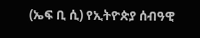(ኤፍ ቢ ሲ) የኢትዮጵያ ሰብዓዊ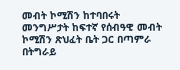መብት ኮሚሽን ከተባበሩት መንግሥታት ከፍተኛ የሰብዓዊ መብት ኮሚሽን ጽህፈት ቤት ጋር በጣምራ በትግራይ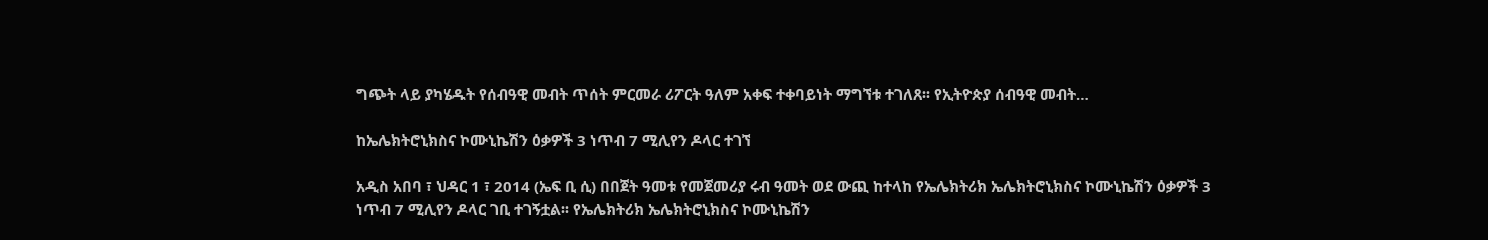ግጭት ላይ ያካሄዱት የሰብዓዊ መብት ጥሰት ምርመራ ሪፖርት ዓለም አቀፍ ተቀባይነት ማግኘቱ ተገለጸ፡፡ የኢትዮጵያ ሰብዓዊ መብት…

ከኤሌክትሮኒክስና ኮሙኒኬሽን ዕቃዎች 3 ነጥብ 7 ሚሊየን ዶላር ተገኘ

አዲስ አበባ ፣ ህዳር 1 ፣ 2014 (ኤፍ ቢ ሲ) በበጀት ዓመቱ የመጀመሪያ ሩብ ዓመት ወደ ውጪ ከተላከ የኤሌክትሪክ ኤሌክትሮኒክስና ኮሙኒኬሽን ዕቃዎች 3 ነጥብ 7 ሚሊየን ዶላር ገቢ ተገኝቷል፡፡ የኤሌክትሪክ ኤሌክትሮኒክስና ኮሙኒኬሽን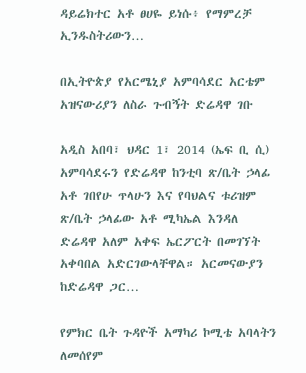ዳይሬክተር አቶ ፀሀዬ ይነሱ፥ የማምረቻ ኢንዱስትሪውን…

በኢትዮጵያ የአርሜኒያ አምባሳደር አርቴም አዝናውሪያን ለስራ ጉብኝት ድሬዳዋ ገቡ

አዲስ አበባ፣ ህዳር 1፣ 2014 (ኤፍ ቢ ሲ) አምባሳደሩን የድሬዳዋ ከንቲባ ጽ/ቤት ኃላፊ አቶ ገበየሁ ጥላሁን እና የባህልና ቱሪዝም ጽ/ቤት ኃላፊው አቶ ሚካኤል እንዳለ ድሬዳዋ አለም አቀፍ ኤርፖርት በመገኘት አቀባበል አድርገውላቸዋል። አርመናውያን ከድሬዳዋ ጋር…

የምክር ቤት ጉዳዮች አማካሪ ኮሚቴ አባላትን ለመሰየም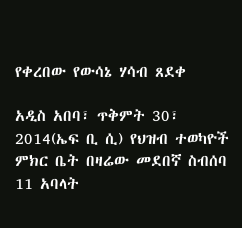የቀረበው የውሳኔ ሃሳብ ጸደቀ

አዲስ አበባ፣ ጥቅምት 30፣ 2014(ኤፍ ቢ ሲ) የህዝብ ተወካዮች ምክር ቤት በዛሬው መደበኛ ስብሰባ 11 አባላት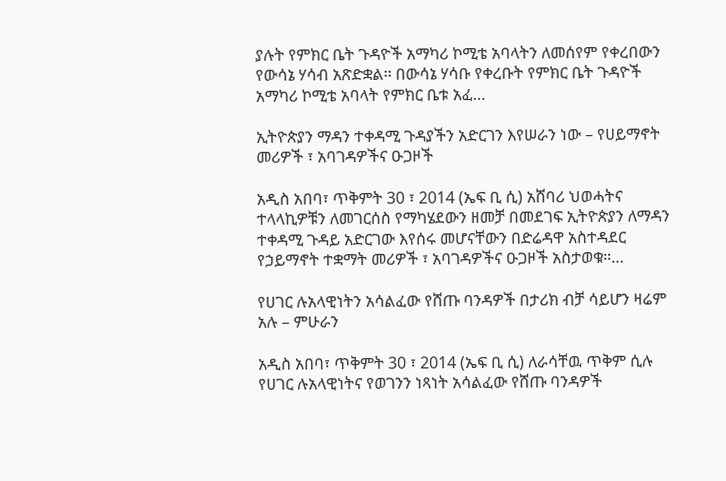ያሉት የምክር ቤት ጉዳዮች አማካሪ ኮሚቴ አባላትን ለመሰየም የቀረበውን የውሳኔ ሃሳብ አጽድቋል፡፡ በውሳኔ ሃሳቡ የቀረቡት የምክር ቤት ጉዳዮች አማካሪ ኮሚቴ አባላት የምክር ቤቱ አፈ…

ኢትዮጵያን ማዳን ተቀዳሚ ጉዳያችን አድርገን እየሠራን ነው – የሀይማኖት መሪዎች ፣ አባገዳዎችና ዑጋዞች

አዲስ አበባ፣ ጥቅምት 30 ፣ 2014 (ኤፍ ቢ ሲ) አሸባሪ ህወሓትና ተላላኪዎቹን ለመገርሰስ የማካሄደውን ዘመቻ በመደገፍ ኢትዮጵያን ለማዳን ተቀዳሚ ጉዳይ አድርገው እየሰሩ መሆናቸውን በድሬዳዋ አስተዳደር የኃይማኖት ተቋማት መሪዎች ፣ አባገዳዎችና ዑጋዞች አስታወቁ።…

የሀገር ሉአላዊነትን አሳልፈው የሸጡ ባንዳዎች በታሪክ ብቻ ሳይሆን ዛሬም አሉ – ምሁራን

አዲስ አበባ፣ ጥቅምት 30 ፣ 2014 (ኤፍ ቢ ሲ) ለራሳቸዉ ጥቅም ሲሉ የሀገር ሉአላዊነትና የወገንን ነጻነት አሳልፈው የሸጡ ባንዳዎች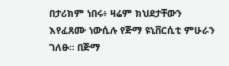በታሪክም ነበሩ፥ ዛሬም ክህደታቸውን እየፈጸሙ ነውሲሉ የጅማ ዩኒቨርሲቲ ምሁራን ገለፁ። በጅማ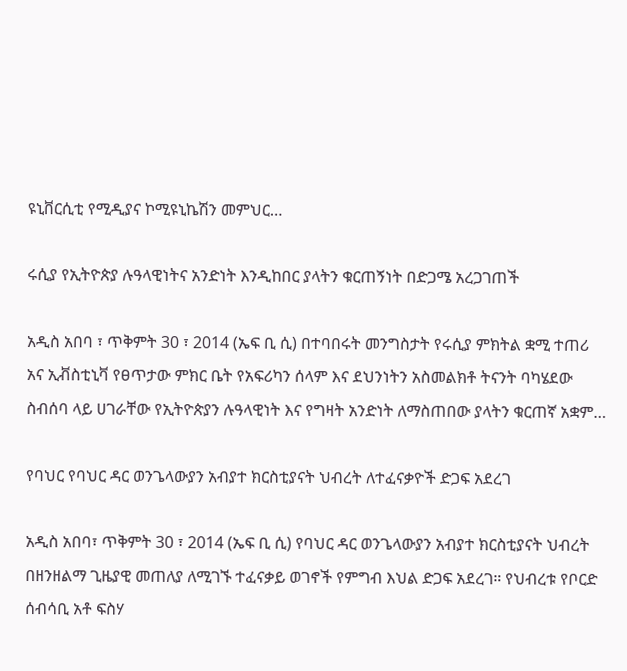ዩኒቨርሲቲ የሚዲያና ኮሚዩኒኬሽን መምህር…

ሩሲያ የኢትዮጵያ ሉዓላዊነትና አንድነት እንዲከበር ያላትን ቁርጠኝነት በድጋሜ አረጋገጠች

አዲስ አበባ ፣ ጥቅምት 30 ፣ 2014 (ኤፍ ቢ ሲ) በተባበሩት መንግስታት የሩሲያ ምክትል ቋሚ ተጠሪ አና ኢቭስቲኒቫ የፀጥታው ምክር ቤት የአፍሪካን ሰላም እና ደህንነትን አስመልክቶ ትናንት ባካሄደው ስብሰባ ላይ ሀገራቸው የኢትዮጵያን ሉዓላዊነት እና የግዛት አንድነት ለማስጠበው ያላትን ቁርጠኛ አቋም…

የባህር የባህር ዳር ወንጌላውያን አብያተ ክርስቲያናት ህብረት ለተፈናቃዮች ድጋፍ አደረገ

አዲስ አበባ፣ ጥቅምት 30 ፣ 2014 (ኤፍ ቢ ሲ) የባህር ዳር ወንጌላውያን አብያተ ክርስቲያናት ህብረት በዘንዘልማ ጊዜያዊ መጠለያ ለሚገኙ ተፈናቃይ ወገኖች የምግብ እህል ድጋፍ አደረገ። የህብረቱ የቦርድ ሰብሳቢ አቶ ፍስሃ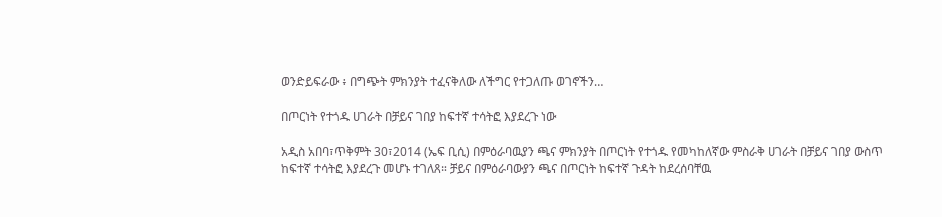ወንድይፍራው ፥ በግጭት ምክንያት ተፈናቅለው ለችግር የተጋለጡ ወገኖችን…

በጦርነት የተጎዱ ሀገራት በቻይና ገበያ ከፍተኛ ተሳትፎ እያደረጉ ነው

አዲስ አበባ፣ጥቅምት 30፣2014 (ኤፍ ቢሲ) በምዕራባዉያን ጫና ምክንያት በጦርነት የተጎዱ የመካከለኛው ምስራቅ ሀገራት በቻይና ገበያ ውስጥ ከፍተኛ ተሳትፎ እያደረጉ መሆኑ ተገለጸ። ቻይና በምዕራባውያን ጫና በጦርነት ከፍተኛ ጉዳት ከደረሰባቸዉ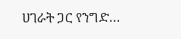ሀገራት ጋር የንግድ…